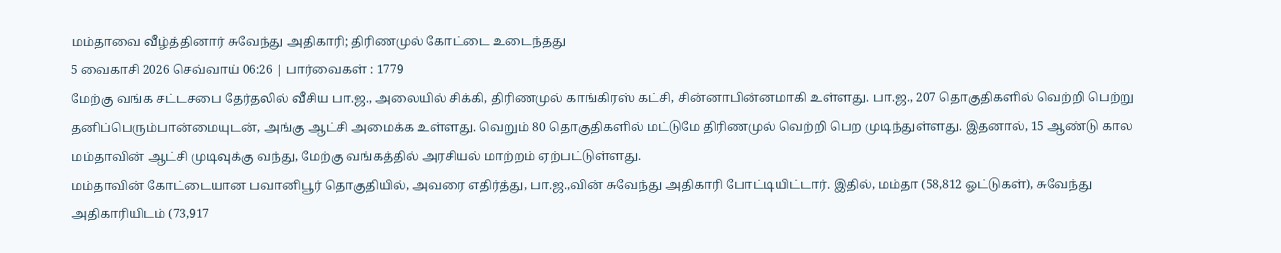மம்தாவை வீழ்த்தினார் சுவேந்து அதிகாரி; திரிணமுல் கோட்டை உடைந்தது
5 வைகாசி 2026 செவ்வாய் 06:26 | பார்வைகள் : 1779
மேற்கு வங்க சட்டசபை தேர்தலில் வீசிய பா.ஜ., அலையில் சிக்கி, திரிணமுல் காங்கிரஸ் கட்சி, சின்னாபின்னமாகி உள்ளது. பா.ஜ., 207 தொகுதிகளில் வெற்றி பெற்று தனிப்பெரும்பான்மையுடன், அங்கு ஆட்சி அமைக்க உள்ளது. வெறும் 80 தொகுதிகளில் மட்டுமே திரிணமுல் வெற்றி பெற முடிந்துள்ளது. இதனால், 15 ஆண்டு கால மம்தாவின் ஆட்சி முடிவுக்கு வந்து, மேற்கு வங்கத்தில் அரசியல் மாற்றம் ஏற்பட்டுள்ளது.
மம்தாவின் கோட்டையான பவானிபூர் தொகுதியில், அவரை எதிர்த்து, பா.ஜ.,வின் சுவேந்து அதிகாரி போட்டியிட்டார். இதில், மம்தா (58,812 ஓட்டுகள்), சுவேந்து அதிகாரியிடம் (73,917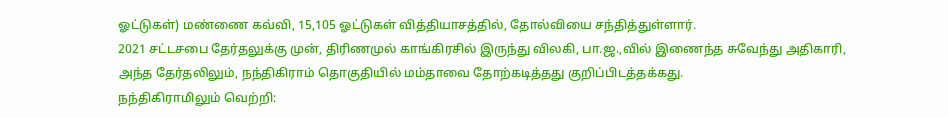ஓட்டுகள்) மண்ணை கவ்வி, 15,105 ஓட்டுகள் வித்தியாசத்தில், தோல்வியை சந்தித்துள்ளார்.
2021 சட்டசபை தேர்தலுக்கு முன், திரிணமுல் காங்கிரசில் இருந்து விலகி, பா.ஜ.,வில் இணைந்த சுவேந்து அதிகாரி, அந்த தேர்தலிலும், நந்திகிராம் தொகுதியில் மம்தாவை தோற்கடித்தது குறிப்பிடத்தக்கது.
நந்திகிராமிலும் வெற்றி: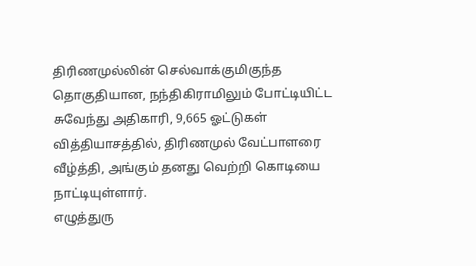திரிணமுல்லின் செல்வாக்குமிகுந்த தொகுதியான, நந்திகிராமிலும் போட்டியிட்ட சுவேந்து அதிகாரி, 9,665 ஓட்டுகள் வித்தியாசத்தில், திரிணமுல் வேட்பாளரை வீழ்த்தி, அங்கும் தனது வெற்றி கொடியை நாட்டியுள்ளார்.
எழுத்துரு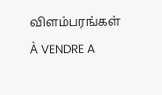விளம்பரங்கள்
À VENDRE A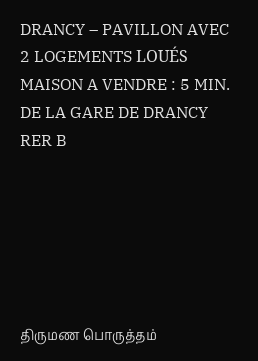DRANCY – PAVILLON AVEC 2 LOGEMENTS LOUÉS
MAISON A VENDRE : 5 MIN. DE LA GARE DE DRANCY RER B






திருமண பொருத்தம்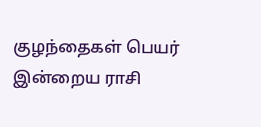குழந்தைகள் பெயர்
இன்றைய ராசி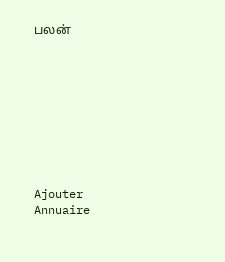பலன்









Ajouter
Annuaire